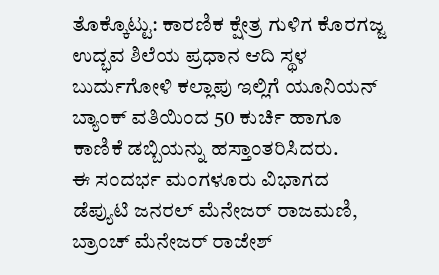ತೊಕ್ಕೊಟ್ಟು: ಕಾರಣಿಕ ಕ್ಷೇತ್ರ ಗುಳಿಗ ಕೊರಗಜ್ಜ ಉದ್ಭವ ಶಿಲೆಯ ಪ್ರಧಾನ ಆದಿ ಸ್ಥಳ ಬುರ್ದುಗೋಳಿ ಕಲ್ಲಾಪು ಇಲ್ಲಿಗೆ ಯೂನಿಯನ್ ಬ್ಯಾಂಕ್ ವತಿಯಿಂದ 50 ಕುರ್ಚಿ ಹಾಗೂ ಕಾಣಿಕೆ ಡಬ್ಬಿಯನ್ನು ಹಸ್ತಾಂತರಿಸಿದರು.
ಈ ಸಂದರ್ಭ ಮಂಗಳೂರು ವಿಭಾಗದ ಡೆಪ್ಯುಟಿ ಜನರಲ್ ಮೆನೇಜರ್ ರಾಜಮಣಿ, ಬ್ರಾಂಚ್ ಮೆನೇಜರ್ ರಾಜೇಶ್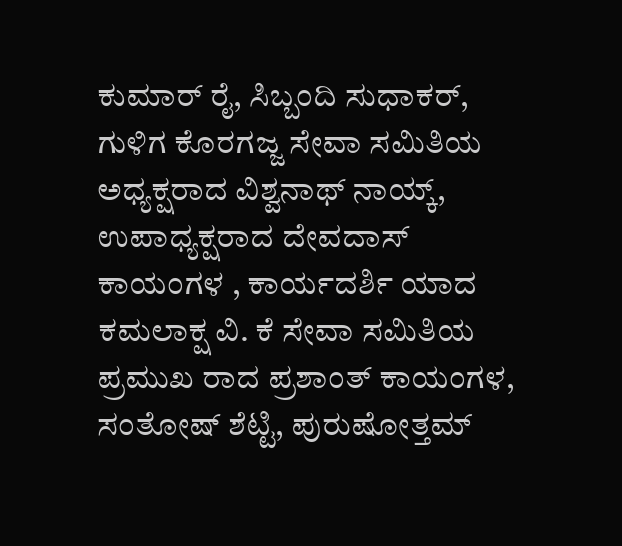ಕುಮಾರ್ ರೈ, ಸಿಬ್ಬಂದಿ ಸುಧಾಕರ್, ಗುಳಿಗ ಕೊರಗಜ್ಜ ಸೇವಾ ಸಮಿತಿಯ ಅಧ್ಯಕ್ಷರಾದ ವಿಶ್ವನಾಥ್ ನಾಯ್ಕ್, ಉಪಾಧ್ಯಕ್ಷರಾದ ದೇವದಾಸ್ ಕಾಯಂಗಳ , ಕಾರ್ಯದರ್ಶಿ ಯಾದ ಕಮಲಾಕ್ಷ ವಿ. ಕೆ ಸೇವಾ ಸಮಿತಿಯ ಪ್ರಮುಖ ರಾದ ಪ್ರಶಾಂತ್ ಕಾಯಂಗಳ, ಸಂತೋಷ್ ಶೆಟ್ಟಿ, ಪುರುಷೋತ್ತಮ್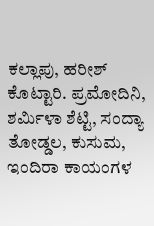ಕಲ್ಲಾಪು, ಹರೀಶ್ ಕೊಟ್ಟಾರಿ. ಪ್ರಮೋದಿನಿ, ಶರ್ಮಿಳಾ ಶೆಟ್ಟಿ, ಸಂದ್ಯಾ ತೋಡ್ಡಲ, ಕುಸುಮ, ಇಂದಿರಾ ಕಾಯಂಗಳ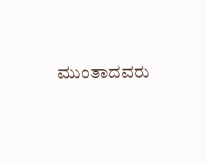ಮುಂತಾದವರು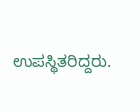ಉಪಸ್ಥಿತರಿದ್ದರು.